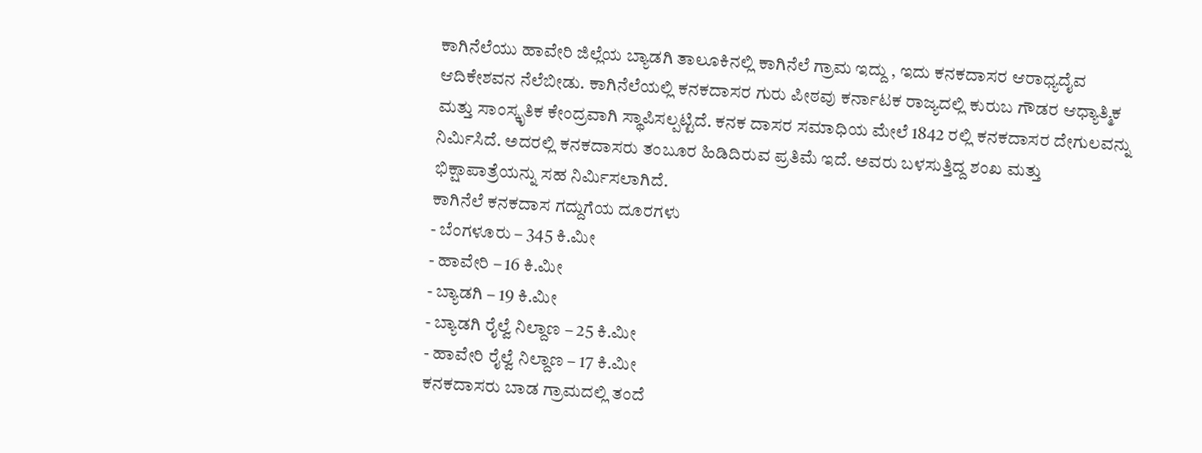ಕಾಗಿನೆಲೆಯು ಹಾವೇರಿ ಜಿಲ್ಲೆಯ ಬ್ಯಾಡಗಿ ತಾಲೂಕಿನಲ್ಲಿ ಕಾಗಿನೆಲೆ ಗ್ರಾಮ ಇದ್ದು , ಇದು ಕನಕದಾಸರ ಆರಾಧ್ಯದೈವ ಆದಿಕೇಶವನ ನೆಲೆಬೀಡು. ಕಾಗಿನೆಲೆಯಲ್ಲಿ ಕನಕದಾಸರ ಗುರು ಪೀಠವು ಕರ್ನಾಟಕ ರಾಜ್ಯದಲ್ಲಿ ಕುರುಬ ಗೌಡರ ಆಧ್ಯಾತ್ಮಿಕ ಮತ್ತು ಸಾಂಸ್ಕೃತಿಕ ಕೇಂದ್ರವಾಗಿ ಸ್ಥಾಪಿಸಲ್ಪಟ್ಟಿದೆ. ಕನಕ ದಾಸರ ಸಮಾಧಿಯ ಮೇಲೆ 1842 ರಲ್ಲಿ ಕನಕದಾಸರ ದೇಗುಲವನ್ನು ನಿರ್ಮಿಸಿದೆ. ಅದರಲ್ಲಿ ಕನಕದಾಸರು ತಂಬೂರ ಹಿಡಿದಿರುವ ಪ್ರತಿಮೆ ಇದೆ. ಅವರು ಬಳಸುತ್ತಿದ್ದ ಶಂಖ ಮತ್ತು ಭಿಕ್ಷಾಪಾತ್ರೆಯನ್ನು ಸಹ ನಿರ್ಮಿಸಲಾಗಿದೆ.
ಕಾಗಿನೆಲೆ ಕನಕದಾಸ ಗದ್ದುಗೆಯ ದೂರಗಳು
- ಬೆಂಗಳೂರು – 345 ಕಿ.ಮೀ
- ಹಾವೇರಿ – 16 ಕಿ.ಮೀ
- ಬ್ಯಾಡಗಿ – 19 ಕಿ.ಮೀ
- ಬ್ಯಾಡಗಿ ರೈಲ್ವೆ ನಿಲ್ದಾಣ – 25 ಕಿ.ಮೀ
- ಹಾವೇರಿ ರೈಲ್ವೆ ನಿಲ್ದಾಣ – 17 ಕಿ.ಮೀ
ಕನಕದಾಸರು ಬಾಡ ಗ್ರಾಮದಲ್ಲಿ ತಂದೆ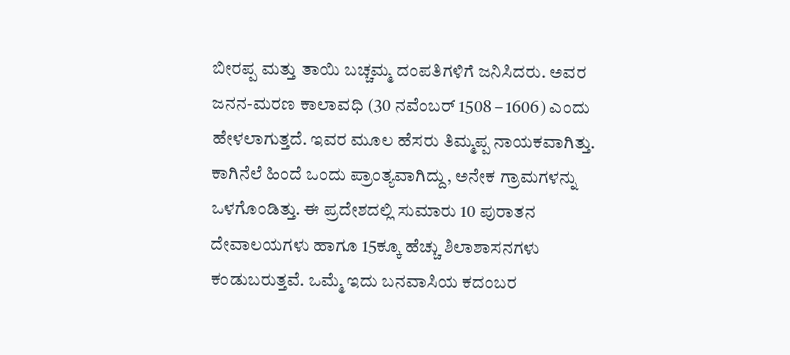ಬೀರಪ್ಪ ಮತ್ತು ತಾಯಿ ಬಚ್ಚಮ್ಮ ದಂಪತಿಗಳಿಗೆ ಜನಿಸಿದರು. ಅವರ ಜನನ-ಮರಣ ಕಾಲಾವಧಿ (30 ನವೆಂಬರ್ 1508 – 1606) ಎಂದು ಹೇಳಲಾಗುತ್ತದೆ. ಇವರ ಮೂಲ ಹೆಸರು ತಿಮ್ಮಪ್ಪ ನಾಯಕವಾಗಿತ್ತು.
ಕಾಗಿನೆಲೆ ಹಿಂದೆ ಒಂದು ಪ್ರಾಂತ್ಯವಾಗಿದ್ದು, ಅನೇಕ ಗ್ರಾಮಗಳನ್ನು ಒಳಗೊಂಡಿತ್ತು. ಈ ಪ್ರದೇಶದಲ್ಲಿ ಸುಮಾರು 10 ಪುರಾತನ ದೇವಾಲಯಗಳು ಹಾಗೂ 15ಕ್ಕೂ ಹೆಚ್ಚು ಶಿಲಾಶಾಸನಗಳು ಕಂಡುಬರುತ್ತವೆ. ಒಮ್ಮೆ ಇದು ಬನವಾಸಿಯ ಕದಂಬರ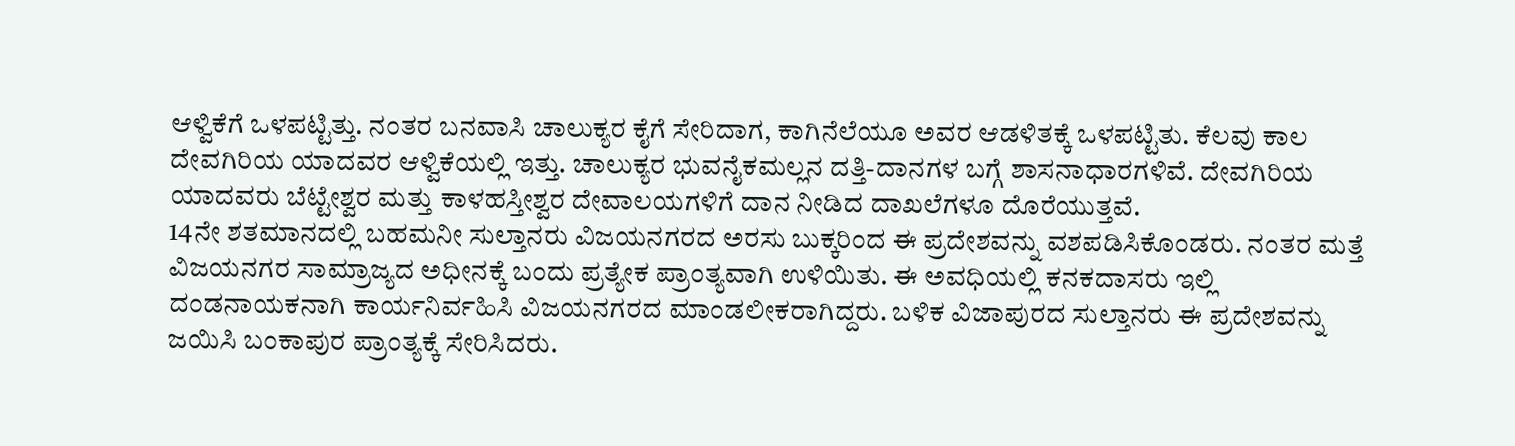ಆಳ್ವಿಕೆಗೆ ಒಳಪಟ್ಟಿತ್ತು. ನಂತರ ಬನವಾಸಿ ಚಾಲುಕ್ಯರ ಕೈಗೆ ಸೇರಿದಾಗ, ಕಾಗಿನೆಲೆಯೂ ಅವರ ಆಡಳಿತಕ್ಕೆ ಒಳಪಟ್ಟಿತು. ಕೆಲವು ಕಾಲ ದೇವಗಿರಿಯ ಯಾದವರ ಆಳ್ವಿಕೆಯಲ್ಲಿ ಇತ್ತು. ಚಾಲುಕ್ಯರ ಭುವನೈಕಮಲ್ಲನ ದತ್ತಿ-ದಾನಗಳ ಬಗ್ಗೆ ಶಾಸನಾಧಾರಗಳಿವೆ. ದೇವಗಿರಿಯ ಯಾದವರು ಬೆಟ್ಟೇಶ್ವರ ಮತ್ತು ಕಾಳಹಸ್ತೀಶ್ವರ ದೇವಾಲಯಗಳಿಗೆ ದಾನ ನೀಡಿದ ದಾಖಲೆಗಳೂ ದೊರೆಯುತ್ತವೆ.
14ನೇ ಶತಮಾನದಲ್ಲಿ ಬಹಮನೀ ಸುಲ್ತಾನರು ವಿಜಯನಗರದ ಅರಸು ಬುಕ್ಕರಿಂದ ಈ ಪ್ರದೇಶವನ್ನು ವಶಪಡಿಸಿಕೊಂಡರು. ನಂತರ ಮತ್ತೆ ವಿಜಯನಗರ ಸಾಮ್ರಾಜ್ಯದ ಅಧೀನಕ್ಕೆ ಬಂದು ಪ್ರತ್ಯೇಕ ಪ್ರಾಂತ್ಯವಾಗಿ ಉಳಿಯಿತು. ಈ ಅವಧಿಯಲ್ಲಿ ಕನಕದಾಸರು ಇಲ್ಲಿ ದಂಡನಾಯಕನಾಗಿ ಕಾರ್ಯನಿರ್ವಹಿಸಿ ವಿಜಯನಗರದ ಮಾಂಡಲೀಕರಾಗಿದ್ದರು. ಬಳಿಕ ವಿಜಾಪುರದ ಸುಲ್ತಾನರು ಈ ಪ್ರದೇಶವನ್ನು ಜಯಿಸಿ ಬಂಕಾಪುರ ಪ್ರಾಂತ್ಯಕ್ಕೆ ಸೇರಿಸಿದರು.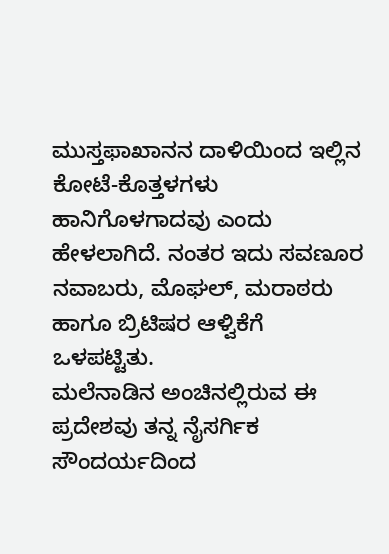ಮುಸ್ತಫಾಖಾನನ ದಾಳಿಯಿಂದ ಇಲ್ಲಿನ ಕೋಟೆ-ಕೊತ್ತಳಗಳು ಹಾನಿಗೊಳಗಾದವು ಎಂದು ಹೇಳಲಾಗಿದೆ. ನಂತರ ಇದು ಸವಣೂರ ನವಾಬರು, ಮೊಘಲ್, ಮರಾಠರು ಹಾಗೂ ಬ್ರಿಟಿಷರ ಆಳ್ವಿಕೆಗೆ ಒಳಪಟ್ಟಿತು.
ಮಲೆನಾಡಿನ ಅಂಚಿನಲ್ಲಿರುವ ಈ ಪ್ರದೇಶವು ತನ್ನ ನೈಸರ್ಗಿಕ ಸೌಂದರ್ಯದಿಂದ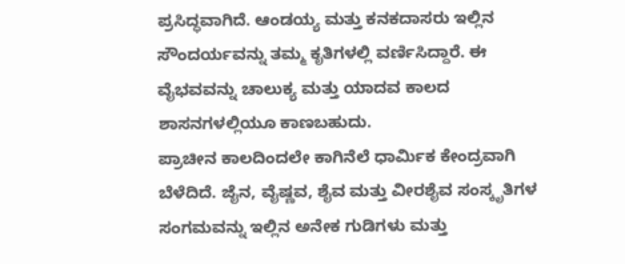ಪ್ರಸಿದ್ಧವಾಗಿದೆ. ಆಂಡಯ್ಯ ಮತ್ತು ಕನಕದಾಸರು ಇಲ್ಲಿನ ಸೌಂದರ್ಯವನ್ನು ತಮ್ಮ ಕೃತಿಗಳಲ್ಲಿ ವರ್ಣಿಸಿದ್ದಾರೆ. ಈ ವೈಭವವನ್ನು ಚಾಲುಕ್ಯ ಮತ್ತು ಯಾದವ ಕಾಲದ ಶಾಸನಗಳಲ್ಲಿಯೂ ಕಾಣಬಹುದು.
ಪ್ರಾಚೀನ ಕಾಲದಿಂದಲೇ ಕಾಗಿನೆಲೆ ಧಾರ್ಮಿಕ ಕೇಂದ್ರವಾಗಿ ಬೆಳೆದಿದೆ. ಜೈನ, ವೈಷ್ಣವ, ಶೈವ ಮತ್ತು ವೀರಶೈವ ಸಂಸ್ಕೃತಿಗಳ ಸಂಗಮವನ್ನು ಇಲ್ಲಿನ ಅನೇಕ ಗುಡಿಗಳು ಮತ್ತು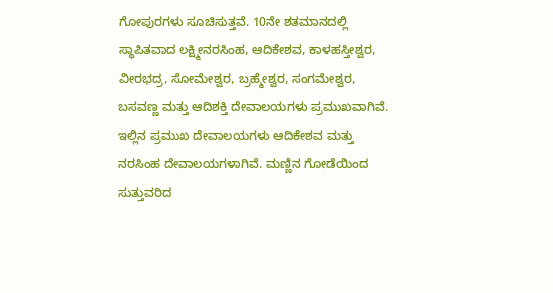ಗೋಪುರಗಳು ಸೂಚಿಸುತ್ತವೆ. 10ನೇ ಶತಮಾನದಲ್ಲಿ ಸ್ಥಾಪಿತವಾದ ಲಕ್ಷ್ಮೀನರಸಿಂಹ, ಆದಿಕೇಶವ, ಕಾಳಹಸ್ತೀಶ್ವರ, ವೀರಭದ್ರ, ಸೋಮೇಶ್ವರ, ಬ್ರಹ್ಮೇಶ್ವರ, ಸಂಗಮೇಶ್ವರ, ಬಸವಣ್ಣ ಮತ್ತು ಆದಿಶಕ್ತಿ ದೇವಾಲಯಗಳು ಪ್ರಮುಖವಾಗಿವೆ.
ಇಲ್ಲಿನ ಪ್ರಮುಖ ದೇವಾಲಯಗಳು ಆದಿಕೇಶವ ಮತ್ತು ನರಸಿಂಹ ದೇವಾಲಯಗಳಾಗಿವೆ. ಮಣ್ಣಿನ ಗೋಡೆಯಿಂದ ಸುತ್ತುವರಿದ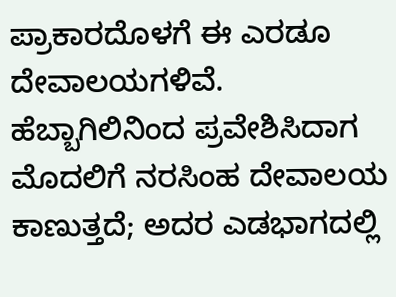ಪ್ರಾಕಾರದೊಳಗೆ ಈ ಎರಡೂ ದೇವಾಲಯಗಳಿವೆ. ಹೆಬ್ಬಾಗಿಲಿನಿಂದ ಪ್ರವೇಶಿಸಿದಾಗ ಮೊದಲಿಗೆ ನರಸಿಂಹ ದೇವಾಲಯ ಕಾಣುತ್ತದೆ; ಅದರ ಎಡಭಾಗದಲ್ಲಿ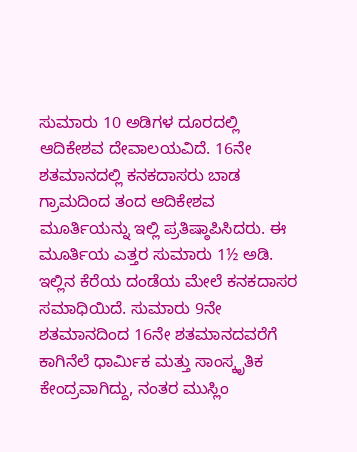ಸುಮಾರು 10 ಅಡಿಗಳ ದೂರದಲ್ಲಿ ಆದಿಕೇಶವ ದೇವಾಲಯವಿದೆ. 16ನೇ ಶತಮಾನದಲ್ಲಿ ಕನಕದಾಸರು ಬಾಡ ಗ್ರಾಮದಿಂದ ತಂದ ಆದಿಕೇಶವ ಮೂರ್ತಿಯನ್ನು ಇಲ್ಲಿ ಪ್ರತಿಷ್ಠಾಪಿಸಿದರು. ಈ ಮೂರ್ತಿಯ ಎತ್ತರ ಸುಮಾರು 1½ ಅಡಿ.
ಇಲ್ಲಿನ ಕೆರೆಯ ದಂಡೆಯ ಮೇಲೆ ಕನಕದಾಸರ ಸಮಾಧಿಯಿದೆ. ಸುಮಾರು 9ನೇ ಶತಮಾನದಿಂದ 16ನೇ ಶತಮಾನದವರೆಗೆ ಕಾಗಿನೆಲೆ ಧಾರ್ಮಿಕ ಮತ್ತು ಸಾಂಸ್ಕೃತಿಕ ಕೇಂದ್ರವಾಗಿದ್ದು, ನಂತರ ಮುಸ್ಲಿಂ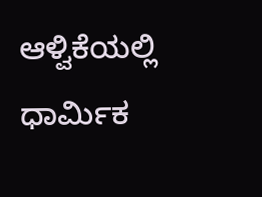ಆಳ್ವಿಕೆಯಲ್ಲಿ ಧಾರ್ಮಿಕ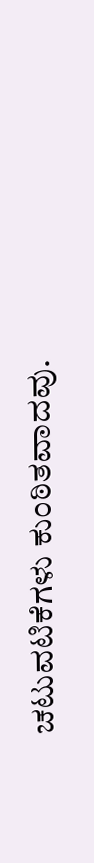ಚಟುವಟಿಕೆಗಳು ಕುಂಠಿತವಾದವು.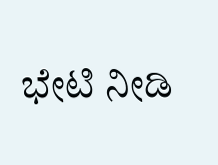ಭೇಟಿ ನೀಡಿ